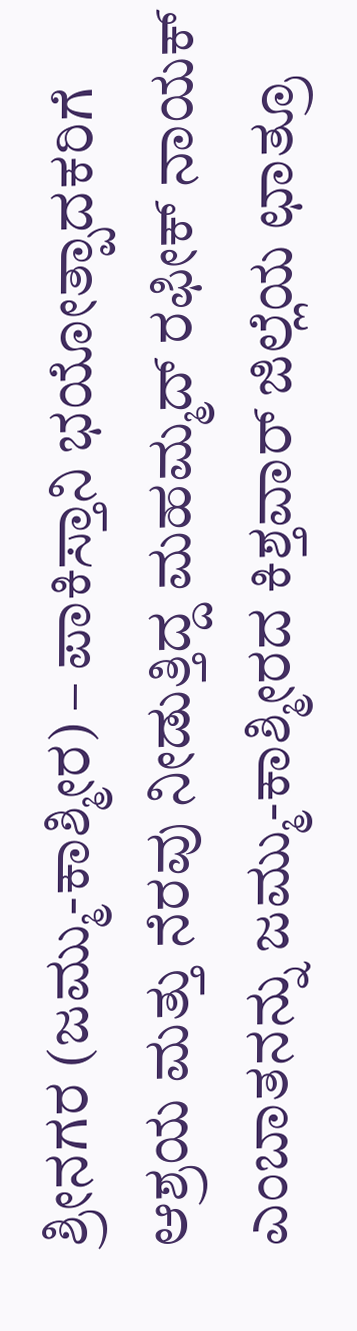ಶ್ರೀನಗರ (ಜಮ್ಮು-ಕಾಶ್ಮೀರ) – ಪಾಕಿಸ್ತಾನಿ ಭಯೋತ್ಪಾದಕರಿಗೆ ಆಶ್ರಯ ಮತ್ತು ನೆರವು ನೀಡುತ್ತಿದ್ದ ಮಹಮ್ಮದ್ ರಫೀಕ್ ನಾಯಕ್ ಎಂಬಾತನನ್ನು ಜಮ್ಮು-ಕಾಶ್ಮೀರದ ಕಿಶ್ತವಾರ್ ಜಿಲ್ಲೆಯ ಛಾತ್ರೂ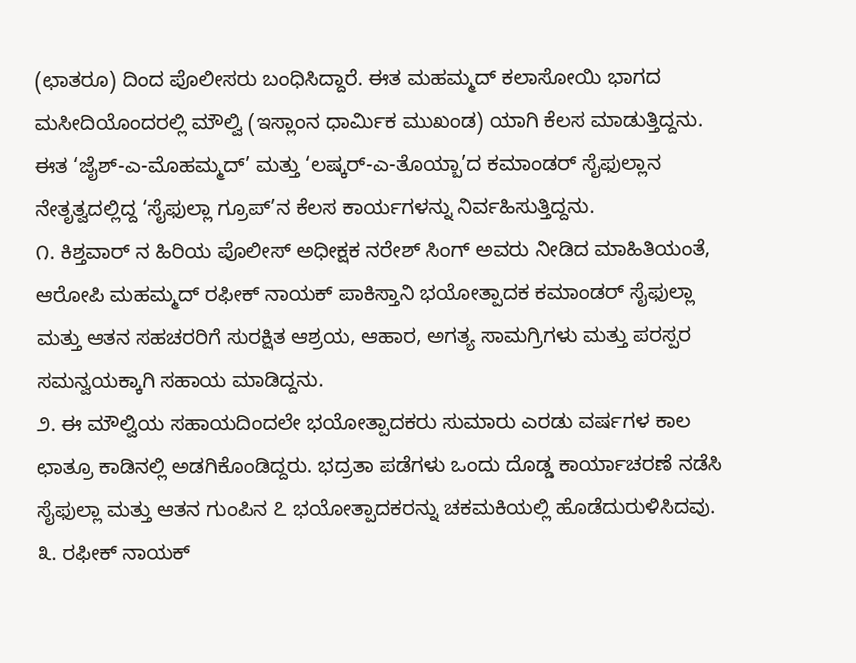(ಛಾತರೂ) ದಿಂದ ಪೊಲೀಸರು ಬಂಧಿಸಿದ್ದಾರೆ. ಈತ ಮಹಮ್ಮದ್ ಕಲಾಸೋಯಿ ಭಾಗದ ಮಸೀದಿಯೊಂದರಲ್ಲಿ ಮೌಲ್ವಿ (ಇಸ್ಲಾಂನ ಧಾರ್ಮಿಕ ಮುಖಂಡ) ಯಾಗಿ ಕೆಲಸ ಮಾಡುತ್ತಿದ್ದನು. ಈತ ‘ಜೈಶ್-ಎ-ಮೊಹಮ್ಮದ್’ ಮತ್ತು ‘ಲಷ್ಕರ್-ಎ-ತೊಯ್ಬಾ’ದ ಕಮಾಂಡರ್ ಸೈಫುಲ್ಲಾನ ನೇತೃತ್ವದಲ್ಲಿದ್ದ ‘ಸೈಫುಲ್ಲಾ ಗ್ರೂಪ್’ನ ಕೆಲಸ ಕಾರ್ಯಗಳನ್ನು ನಿರ್ವಹಿಸುತ್ತಿದ್ದನು.
೧. ಕಿಶ್ತವಾರ್ ನ ಹಿರಿಯ ಪೊಲೀಸ್ ಅಧೀಕ್ಷಕ ನರೇಶ್ ಸಿಂಗ್ ಅವರು ನೀಡಿದ ಮಾಹಿತಿಯಂತೆ, ಆರೋಪಿ ಮಹಮ್ಮದ್ ರಫೀಕ್ ನಾಯಕ್ ಪಾಕಿಸ್ತಾನಿ ಭಯೋತ್ಪಾದಕ ಕಮಾಂಡರ್ ಸೈಫುಲ್ಲಾ ಮತ್ತು ಆತನ ಸಹಚರರಿಗೆ ಸುರಕ್ಷಿತ ಆಶ್ರಯ, ಆಹಾರ, ಅಗತ್ಯ ಸಾಮಗ್ರಿಗಳು ಮತ್ತು ಪರಸ್ಪರ ಸಮನ್ವಯಕ್ಕಾಗಿ ಸಹಾಯ ಮಾಡಿದ್ದನು.
೨. ಈ ಮೌಲ್ವಿಯ ಸಹಾಯದಿಂದಲೇ ಭಯೋತ್ಪಾದಕರು ಸುಮಾರು ಎರಡು ವರ್ಷಗಳ ಕಾಲ ಛಾತ್ರೂ ಕಾಡಿನಲ್ಲಿ ಅಡಗಿಕೊಂಡಿದ್ದರು. ಭದ್ರತಾ ಪಡೆಗಳು ಒಂದು ದೊಡ್ಡ ಕಾರ್ಯಾಚರಣೆ ನಡೆಸಿ ಸೈಫುಲ್ಲಾ ಮತ್ತು ಆತನ ಗುಂಪಿನ ೭ ಭಯೋತ್ಪಾದಕರನ್ನು ಚಕಮಕಿಯಲ್ಲಿ ಹೊಡೆದುರುಳಿಸಿದವು.
೩. ರಫೀಕ್ ನಾಯಕ್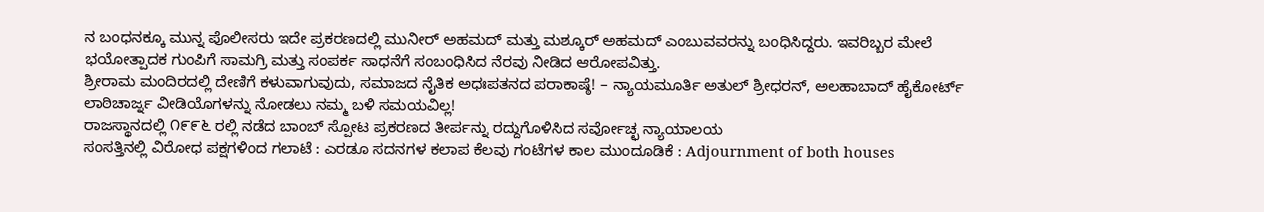ನ ಬಂಧನಕ್ಕೂ ಮುನ್ನ ಪೊಲೀಸರು ಇದೇ ಪ್ರಕರಣದಲ್ಲಿ ಮುನೀರ್ ಅಹಮದ್ ಮತ್ತು ಮಶ್ಕೂರ್ ಅಹಮದ್ ಎಂಬುವವರನ್ನು ಬಂಧಿಸಿದ್ದರು. ಇವರಿಬ್ಬರ ಮೇಲೆ ಭಯೋತ್ಪಾದಕ ಗುಂಪಿಗೆ ಸಾಮಗ್ರಿ ಮತ್ತು ಸಂಪರ್ಕ ಸಾಧನೆಗೆ ಸಂಬಂಧಿಸಿದ ನೆರವು ನೀಡಿದ ಆರೋಪವಿತ್ತು.
ಶ್ರೀರಾಮ ಮಂದಿರದಲ್ಲಿ ದೇಣಿಗೆ ಕಳುವಾಗುವುದು, ಸಮಾಜದ ನೈತಿಕ ಅಧಃಪತನದ ಪರಾಕಾಷ್ಠೆ! – ನ್ಯಾಯಮೂರ್ತಿ ಅತುಲ್ ಶ್ರೀಧರನ್, ಅಲಹಾಬಾದ್ ಹೈಕೋರ್ಟ್
ಲಾಠಿಚಾರ್ಜ್ನ ವೀಡಿಯೊಗಳನ್ನು ನೋಡಲು ನಮ್ಮ ಬಳಿ ಸಮಯವಿಲ್ಲ!
ರಾಜಸ್ಥಾನದಲ್ಲಿ ೧೯೯೬ ರಲ್ಲಿ ನಡೆದ ಬಾಂಬ್ ಸ್ಪೋಟ ಪ್ರಕರಣದ ತೀರ್ಪನ್ನು ರದ್ದುಗೊಳಿಸಿದ ಸರ್ವೋಚ್ಛ ನ್ಯಾಯಾಲಯ
ಸಂಸತ್ತಿನಲ್ಲಿ ವಿರೋಧ ಪಕ್ಷಗಳಿಂದ ಗಲಾಟೆ : ಎರಡೂ ಸದನಗಳ ಕಲಾಪ ಕೆಲವು ಗಂಟೆಗಳ ಕಾಲ ಮುಂದೂಡಿಕೆ : Adjournment of both houses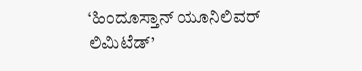‘ಹಿಂದೂಸ್ತಾನ್ ಯೂನಿಲಿವರ್ ಲಿಮಿಟೆಡ್’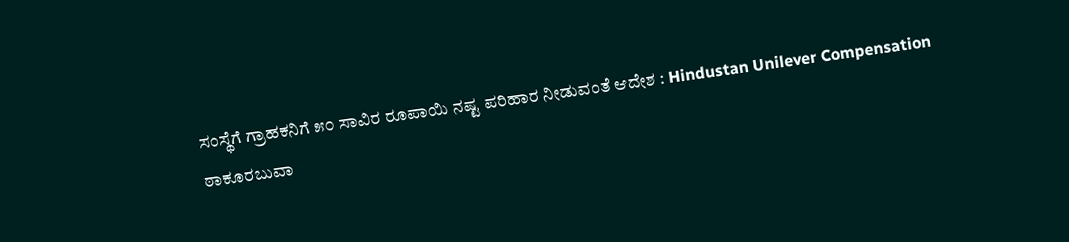ಸಂಸ್ಥೆಗೆ ಗ್ರಾಹಕನಿಗೆ ೫೦ ಸಾವಿರ ರೂಪಾಯಿ ನಷ್ಟ ಪರಿಹಾರ ನೀಡುವಂತೆ ಆದೇಶ : Hindustan Unilever Compensation
ಠಾಕೂರಬುವಾ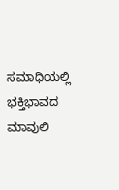ಸಮಾಧಿಯಲ್ಲಿ ಭಕ್ತಿಭಾವದ ಮಾವುಲಿ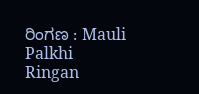ರಿಂಗಣ : Mauli Palkhi Ringan